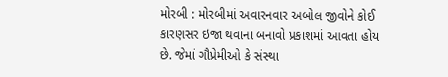મોરબી : મોરબીમાં અવારનવાર અબોલ જીવોને કોઈ કારણસર ઇજા થવાના બનાવો પ્રકાશમાં આવતા હોય છે. જેમાં ગૌપ્રેમીઓ કે સંસ્થા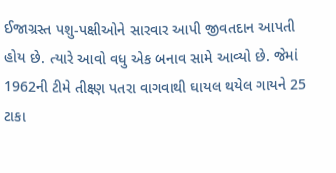ઈજાગ્રસ્ત પશુ-પક્ષીઓને સારવાર આપી જીવતદાન આપતી હોય છે. ત્યારે આવો વધુ એક બનાવ સામે આવ્યો છે. જેમાં 1962ની ટીમે તીક્ષ્ણ પતરા વાગવાથી ઘાયલ થયેલ ગાયને 25 ટાકા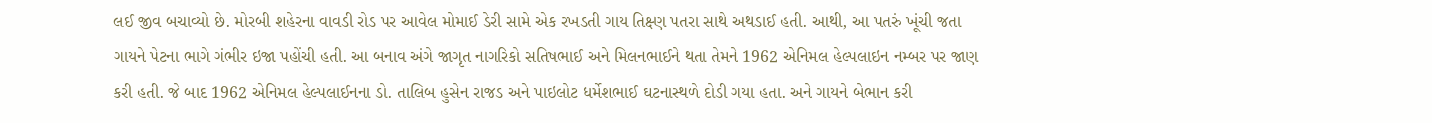લઈ જીવ બચાવ્યો છે. મોરબી શહેરના વાવડી રોડ પર આવેલ મોમાઈ ડેરી સામે એક રખડતી ગાય તિક્ષ્ણ પતરા સાથે અથડાઈ હતી. આથી, આ પતરું ખૂંચી જતા ગાયને પેટના ભાગે ગંભીર ઇજા પહોંચી હતી. આ બનાવ અંગે જાગૃત નાગરિકો સતિષભાઈ અને મિલનભાઈને થતા તેમને 1962 એનિમલ હેલ્પલાઇન નમ્બર પર જાણ કરી હતી. જે બાદ 1962 એનિમલ હેલ્પલાઈનના ડો. તાલિબ હુસેન રાજડ અને પાઇલોટ ધર્મેશભાઈ ઘટનાસ્થળે દોડી ગયા હતા. અને ગાયને બેભાન કરી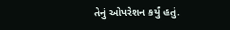તેનું ઓપરેશન કર્યું હતું.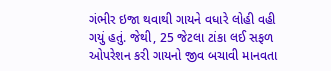ગંભીર ઇજા થવાથી ગાયને વધારે લોહી વહી ગયું હતું. જેથી, 25 જેટલા ટાંકા લઈ સફળ ઓપરેશન કરી ગાયનો જીવ બચાવી માનવતા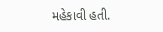મહેકાવી હતી.